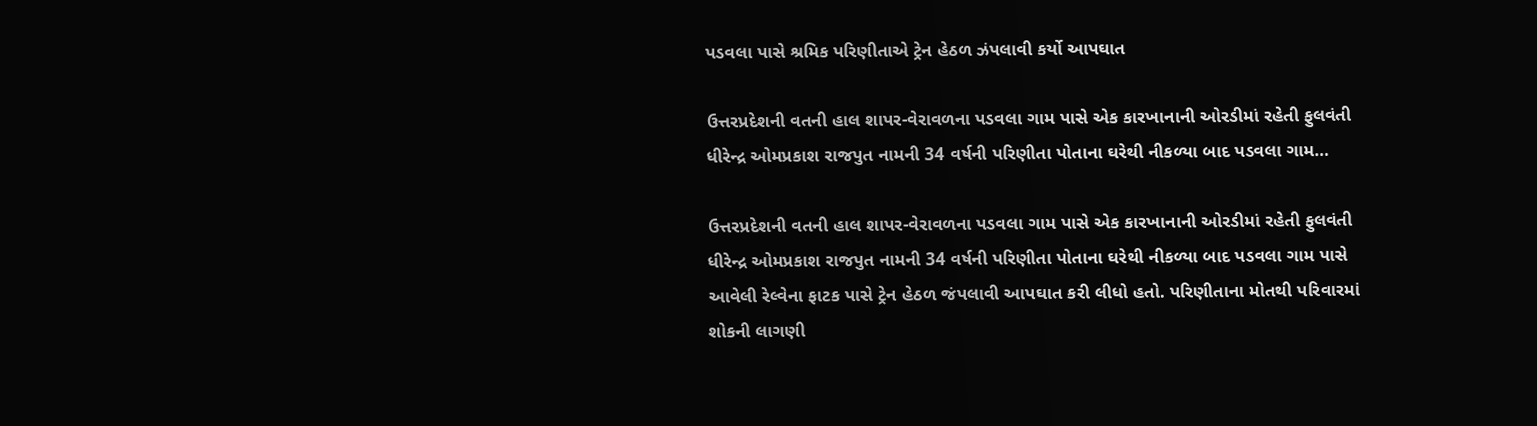પડવલા પાસે શ્રમિક પરિણીતાએ ટ્રેન હેઠળ ઝંપલાવી કર્યો આપઘાત

ઉત્તરપ્રદેશની વતની હાલ શાપર-વેરાવળના પડવલા ગામ પાસે એક કારખાનાની ઓરડીમાં રહેતી ફુલવંતી ધીરેન્દ્ર ઓમપ્રકાશ રાજપુત નામની 34 વર્ષની પરિણીતા પોતાના ઘરેથી નીકળ્યા બાદ પડવલા ગામ…

ઉત્તરપ્રદેશની વતની હાલ શાપર-વેરાવળના પડવલા ગામ પાસે એક કારખાનાની ઓરડીમાં રહેતી ફુલવંતી ધીરેન્દ્ર ઓમપ્રકાશ રાજપુત નામની 34 વર્ષની પરિણીતા પોતાના ઘરેથી નીકળ્યા બાદ પડવલા ગામ પાસે આવેલી રેલ્વેના ફાટક પાસે ટ્રેન હેઠળ જંપલાવી આપઘાત કરી લીધો હતો. પરિણીતાના મોતથી પરિવારમાં શોકની લાગણી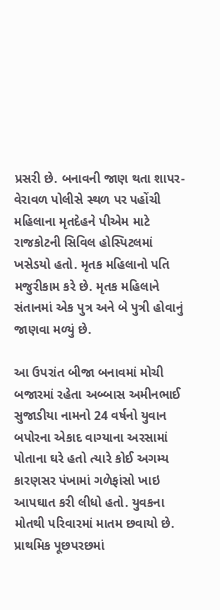પ્રસરી છે. બનાવની જાણ થતા શાપર-વેરાવળ પોલીસે સ્થળ પર પહોંચી મહિલાના મૃતદેહને પીએમ માટે રાજકોટની સિવિલ હોસ્પિટલમાં ખસેડયો હતો. મૃતક મહિલાનો પતિ મજુરીકામ કરે છે. મૃતક મહિલાને સંતાનમાં એક પુત્ર અને બે પુત્રી હોવાનું જાણવા મળ્યું છે.

આ ઉપરાંત બીજા બનાવમાં મોચી બજારમાં રહેતા અબ્બાસ અમીનભાઈ સુજાડીયા નામનો 24 વર્ષનો યુવાન બપોરના એકાદ વાગ્યાના અરસામાં પોતાના ઘરે હતો ત્યારે કોઈ અગમ્ય કારણસર પંખામાં ગળેફાંસો ખાઇ આપઘાત કરી લીધો હતો. યુવકના મોતથી પરિવારમાં માતમ છવાયો છે. પ્રાથમિક પૂછપરછમાં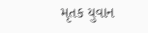મૃતક યુવાન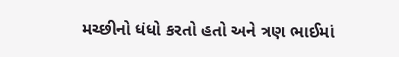મચ્છીનો ધંધો કરતો હતો અને ત્રણ ભાઈમાં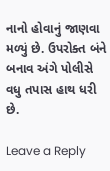નાનો હોવાનું જાણવા મળ્યું છે. ઉપરોક્ત બંને બનાવ અંગે પોલીસે વધુ તપાસ હાથ ધરી છે.

Leave a Reply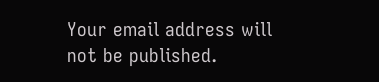Your email address will not be published.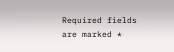Required fields are marked *